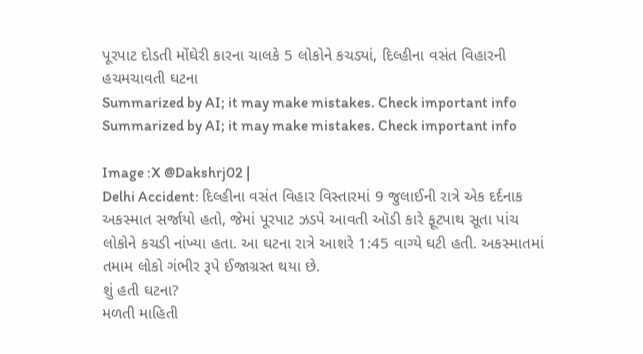પૂરપાટ દોડતી મોંઘેરી કારના ચાલકે 5 લોકોને કચડ્યાં, દિલ્હીના વસંત વિહારની હચમચાવતી ઘટના
Summarized by AI; it may make mistakes. Check important info
Summarized by AI; it may make mistakes. Check important info

Image :X @Dakshrj02 |
Delhi Accident: દિલ્હીના વસંત વિહાર વિસ્તારમાં 9 જુલાઈની રાત્રે એક દર્દનાક અકસ્માત સર્જાયો હતો, જેમાં પૂરપાટ ઝડપે આવતી ઑડી કારે ફૂટપાથ સૂતા પાંચ લોકોને કચડી નાંખ્યા હતા. આ ઘટના રાત્રે આશરે 1:45 વાગ્યે ઘટી હતી. અકસ્માતમાં તમામ લોકો ગંભીર રૂપે ઈજાગ્રસ્ત થયા છે.
શું હતી ઘટના?
મળતી માહિતી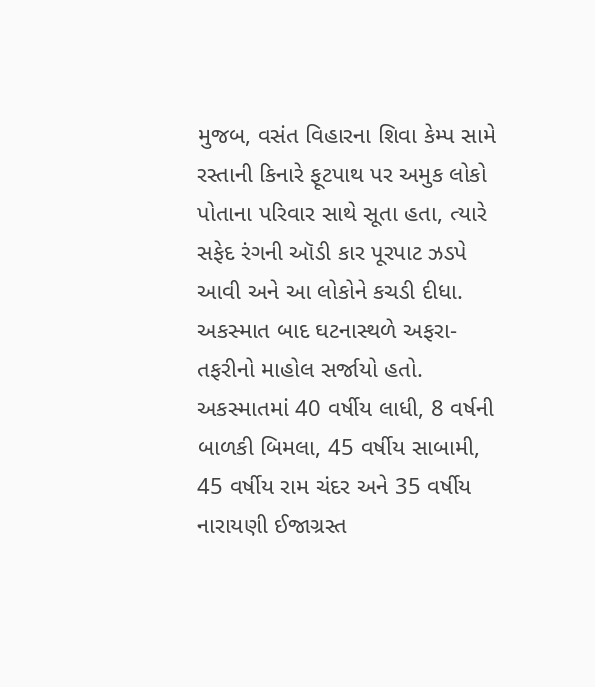મુજબ, વસંત વિહારના શિવા કેમ્પ સામે રસ્તાની કિનારે ફૂટપાથ પર અમુક લોકો પોતાના પરિવાર સાથે સૂતા હતા, ત્યારે સફેદ રંગની ઑડી કાર પૂરપાટ ઝડપે આવી અને આ લોકોને કચડી દીધા. અકસ્માત બાદ ઘટનાસ્થળે અફરા-તફરીનો માહોલ સર્જાયો હતો. અકસ્માતમાં 40 વર્ષીય લાધી, 8 વર્ષની બાળકી બિમલા, 45 વર્ષીય સાબામી, 45 વર્ષીય રામ ચંદર અને 35 વર્ષીય નારાયણી ઈજાગ્રસ્ત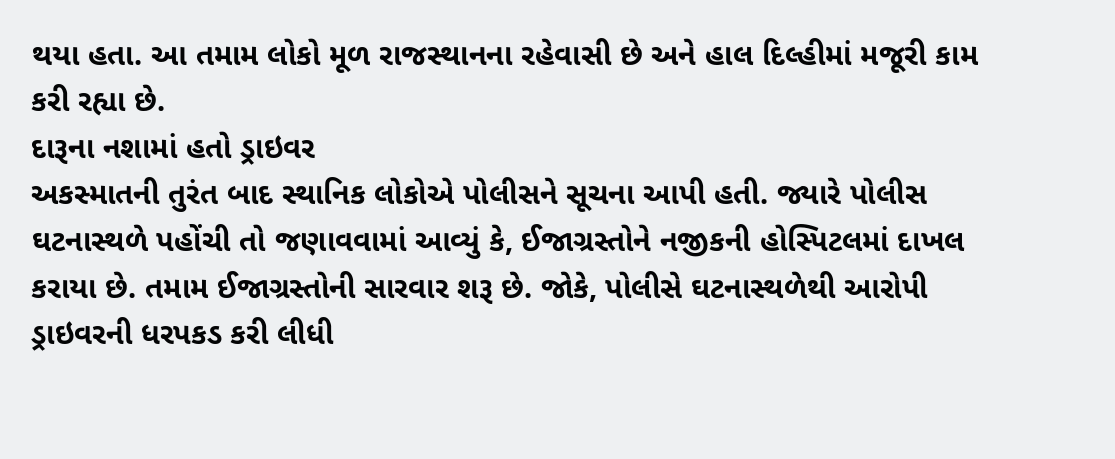થયા હતા. આ તમામ લોકો મૂળ રાજસ્થાનના રહેવાસી છે અને હાલ દિલ્હીમાં મજૂરી કામ કરી રહ્યા છે.
દારૂના નશામાં હતો ડ્રાઇવર
અકસ્માતની તુરંત બાદ સ્થાનિક લોકોએ પોલીસને સૂચના આપી હતી. જ્યારે પોલીસ ઘટનાસ્થળે પહોંચી તો જણાવવામાં આવ્યું કે, ઈજાગ્રસ્તોને નજીકની હોસ્પિટલમાં દાખલ કરાયા છે. તમામ ઈજાગ્રસ્તોની સારવાર શરૂ છે. જોકે, પોલીસે ઘટનાસ્થળેથી આરોપી ડ્રાઇવરની ધરપકડ કરી લીધી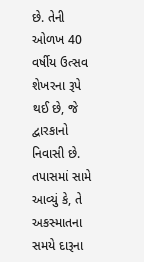છે. તેની ઓળખ 40 વર્ષીય ઉત્સવ શેખરના રૂપે થઈ છે, જે દ્વારકાનો નિવાસી છે. તપાસમાં સામે આવ્યું કે, તે અકસ્માતના સમયે દારૂના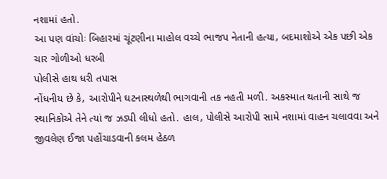નશામાં હતો.
આ પણ વાંચોઃ બિહારમાં ચૂંટણીના માહોલ વચ્ચે ભાજપ નેતાની હત્યા, બદમાશોએ એક પછી એક ચાર ગોળીઓ ધરબી
પોલીસે હાથ ધરી તપાસ
નોંધનીય છે કે, આરોપીને ઘટનાસ્થળેથી ભાગવાની તક નહતી મળી. અકસ્માત થતાની સાથે જ સ્થાનિકોએ તેને ત્યાં જ ઝડપી લીધો હતો. હાલ, પોલીસે આરોપી સામે નશામાં વાહન ચલાવવા અને જીવલેણ ઈજા પહોંચાડવાની કલમ હેઠળ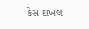કેસ દાખલ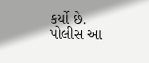કર્યો છે. પોલીસ આ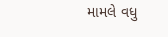મામલે વધુ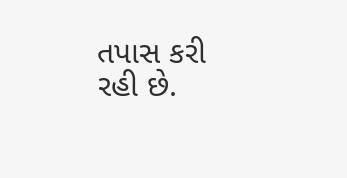તપાસ કરી રહી છે.